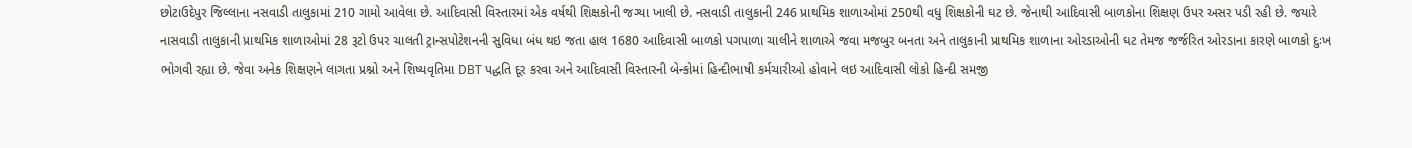છોટાઉદેપુર જિલ્લાના નસવાડી તાલુકામાં 210 ગામો આવેલા છે. આદિવાસી વિસ્તારમાં એક વર્ષથી શિક્ષકોની જગ્યા ખાલી છે. નસવાડી તાલુકાની 246 પ્રાથમિક શાળાઓમાં 250થી વધુ શિક્ષકોની ઘટ છે. જેનાથી આદિવાસી બાળકોના શિક્ષણ ઉપર અસર પડી રહી છે. જયારે નાસવાડી તાલુકાની પ્રાથમિક શાળાઓમાં 28 રૂટો ઉપર ચાલતી ટ્રાન્સપોટેશનની સુવિધા બંધ થઇ જતા હાલ 1680 આદિવાસી બાળકો પગપાળા ચાલીને શાળાએ જવા મજબુર બનતા અને તાલુકાની પ્રાથમિક શાળાના ઓરડાઓની ઘટ તેમજ જર્જરિત ઓરડાના કારણે બાળકો દુઃખ ભોગવી રહ્યા છે. જેવા અનેક શિક્ષણને લાગતા પ્રશ્નો અને શિષ્યવૃતિમા DBT પદ્ધતિ દૂર કરવા અને આદિવાસી વિસ્તારની બેન્કોમાં હિન્દીભાષી કર્મચારીઓ હોવાને લઇ આદિવાસી લોકો હિન્દી સમજી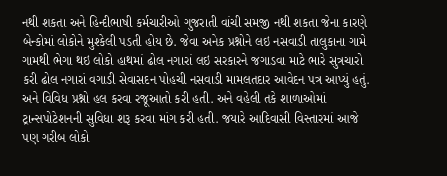નથી શકતા અને હિન્દીભાષી કર્મચારીઓ ગુજરાતી વાંચી સમજી નથી શકતા જેના કારણે બેન્કોમાં લોકોને મુશ્કેલી પડતી હોય છે. જેવા અનેક પ્રશ્નોને લઇ નસવાડી તાલુકાના ગામે ગામથી ભેગા થઇ લોકો હાથમાં ઢોલ નગારાં લઇ સરકારને જગાડવા માટે ભારે સુત્રચારો કરી ઢોલ નગારાં વગાડી સેવાસદન પોહચી નસવાડી મામલતદાર આવેદન પત્ર આપ્યું હતું. અને વિવિધ પ્રશ્નો હલ કરવા રજૂઆતો કરી હતી. અને વહેલી તકે શાળાઓમાં ટ્રાન્સપોટેશનની સુવિધા શરૂ કરવા માંગ કરી હતી. જયારે આદિવાસી વિસ્તારમાં આજે પણ ગરીબ લોકો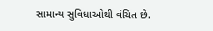સામાન્ય સુવિધાઓથી વંચિત છે.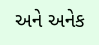અને અનેક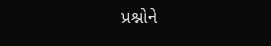પ્રશ્નોને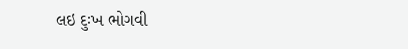લઇ દુઃખ ભોગવી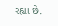રહ્યા છે.